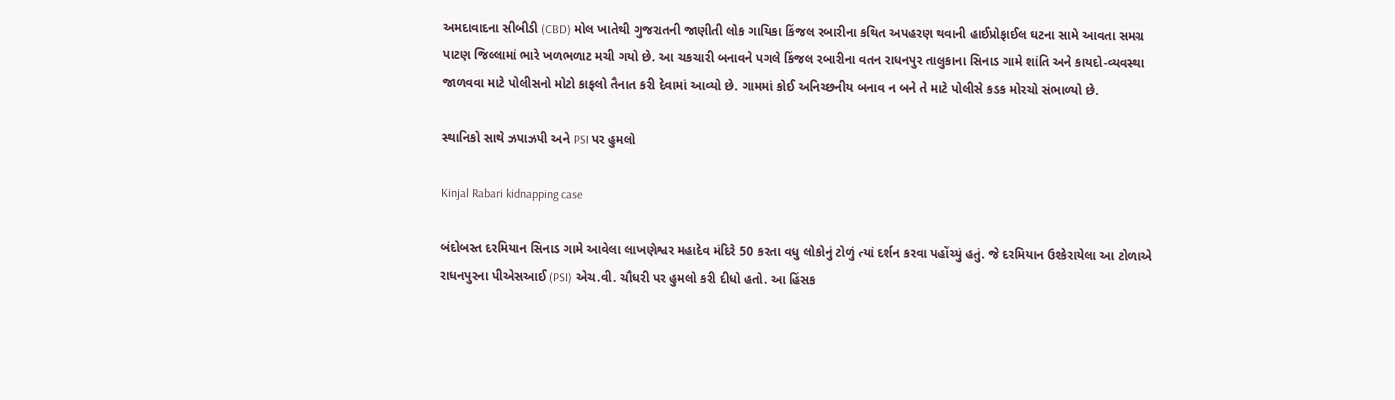અમદાવાદના સીબીડી (CBD) મોલ ખાતેથી ગુજરાતની જાણીતી લોક ગાયિકા કિંજલ રબારીના કથિત અપહરણ થવાની હાઈપ્રોફાઈલ ઘટના સામે આવતા સમગ્ર પાટણ જિલ્લામાં ભારે ખળભળાટ મચી ગયો છે. આ ચકચારી બનાવને પગલે કિંજલ રબારીના વતન રાધનપુર તાલુકાના સિનાડ ગામે શાંતિ અને કાયદો-વ્યવસ્થા જાળવવા માટે પોલીસનો મોટો કાફલો તૈનાત કરી દેવામાં આવ્યો છે. ગામમાં કોઈ અનિચ્છનીય બનાવ ન બને તે માટે પોલીસે કડક મોરચો સંભાળ્યો છે.

સ્થાનિકો સાથે ઝપાઝપી અને PSI પર હુમલો

Kinjal Rabari kidnapping case

બંદોબસ્ત દરમિયાન સિનાડ ગામે આવેલા લાખણેશ્વર મહાદેવ મંદિરે 50 કરતા વધુ લોકોનું ટોળું ત્યાં દર્શન કરવા પહોંચ્યું હતું. જે દરમિયાન ઉશ્કેરાયેલા આ ટોળાએ રાધનપુરના પીએસઆઈ (PSI) એચ.વી. ચૌધરી પર હુમલો કરી દીધો હતો. આ હિંસક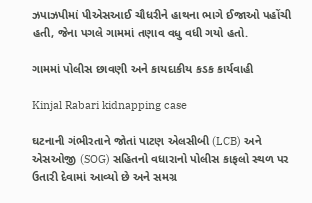ઝપાઝપીમાં પીએસઆઈ ચૌધરીને હાથના ભાગે ઈજાઓ પહોંચી હતી, જેના પગલે ગામમાં તણાવ વધુ વધી ગયો હતો.

ગામમાં પોલીસ છાવણી અને કાયદાકીય કડક કાર્યવાહી

Kinjal Rabari kidnapping case

ઘટનાની ગંભીરતાને જોતાં પાટણ એલસીબી (LCB) અને એસઓજી (SOG) સહિતનો વધારાનો પોલીસ કાફલો સ્થળ પર ઉતારી દેવામાં આવ્યો છે અને સમગ્ર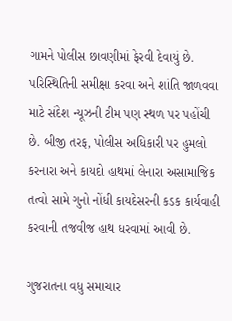ગામને પોલીસ છાવણીમાં ફેરવી દેવાયું છે. પરિસ્થિતિની સમીક્ષા કરવા અને શાંતિ જાળવવા માટે સંદેશ ન્યૂઝની ટીમ પણ સ્થળ પર પહોંચી છે. બીજી તરફ, પોલીસ અધિકારી પર હુમલો કરનારા અને કાયદો હાથમાં લેનારા અસામાજિક તત્વો સામે ગુનો નોંધી કાયદેસરની કડક કાર્યવાહી કરવાની તજવીજ હાથ ધરવામાં આવી છે.

ગુજરાતના વધુ સમાચાર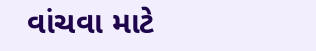વાંચવા માટે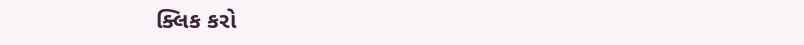ક્લિક કરો